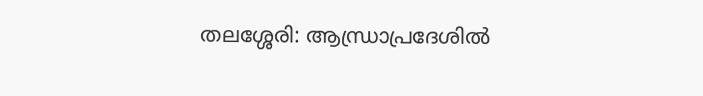തലശ്ശേരി: ആന്ധ്രാപ്രദേശിൽ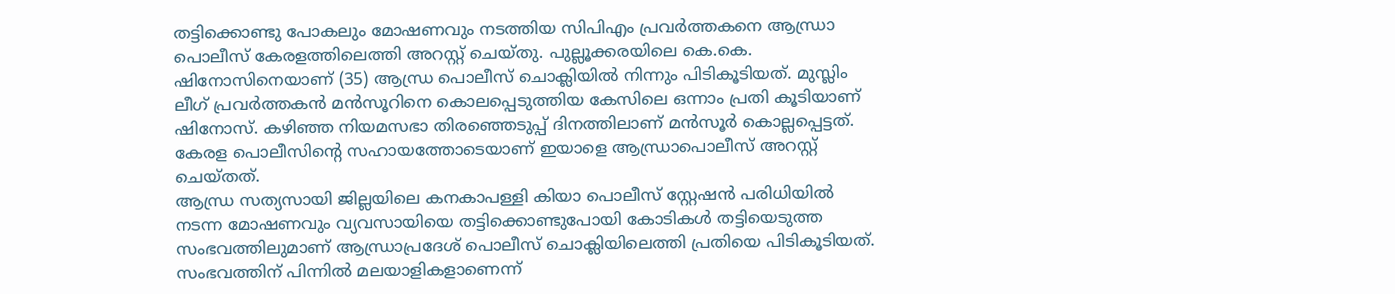തട്ടിക്കൊണ്ടു പോകലും മോഷണവും നടത്തിയ സിപിഎം പ്രവർത്തകനെ ആന്ധ്രാ പൊലീസ് കേരളത്തിലെത്തി അറസ്റ്റ് ചെയ്തു. പുല്ലൂക്കരയിലെ കെ.കെ. ഷിനോസിനെയാണ് (35) ആന്ധ്ര പൊലീസ് ചൊക്ലിയിൽ നിന്നും പിടികൂടിയത്. മുസ്ലിം ലീഗ് പ്രവർത്തകൻ മൻസൂറിനെ കൊലപ്പെടുത്തിയ കേസിലെ ഒന്നാം പ്രതി കൂടിയാണ് ഷിനോസ്. കഴിഞ്ഞ നിയമസഭാ തിരഞ്ഞെടുപ്പ് ദിനത്തിലാണ് മൻസൂർ കൊല്ലപ്പെട്ടത്. കേരള പൊലീസിന്റെ സഹായത്തോടെയാണ് ഇയാളെ ആന്ധ്രാപൊലീസ് അറസ്റ്റ് ചെയ്തത്.
ആന്ധ്ര സത്യസായി ജില്ലയിലെ കനകാപള്ളി കിയാ പൊലീസ് സ്റ്റേഷൻ പരിധിയിൽ നടന്ന മോഷണവും വ്യവസായിയെ തട്ടിക്കൊണ്ടുപോയി കോടികൾ തട്ടിയെടുത്ത സംഭവത്തിലുമാണ് ആന്ധ്രാപ്രദേശ് പൊലീസ് ചൊക്ലിയിലെത്തി പ്രതിയെ പിടികൂടിയത്. സംഭവത്തിന് പിന്നിൽ മലയാളികളാണെന്ന്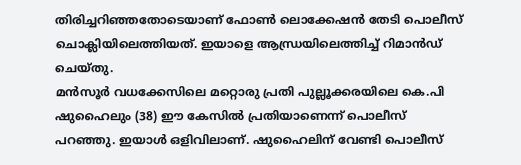തിരിച്ചറിഞ്ഞതോടെയാണ് ഫോൺ ലൊക്കേഷൻ തേടി പൊലീസ് ചൊക്ലിയിലെത്തിയത്. ഇയാളെ ആന്ധ്രയിലെത്തിച്ച് റിമാൻഡ് ചെയ്തു.
മൻസൂർ വധക്കേസിലെ മറ്റൊരു പ്രതി പുല്ലൂക്കരയിലെ കെ.പി ഷുഹൈലും (38) ഈ കേസിൽ പ്രതിയാണെന്ന് പൊലീസ് പറഞ്ഞു. ഇയാൾ ഒളിവിലാണ്. ഷുഹൈലിന് വേണ്ടി പൊലീസ്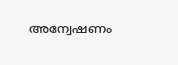അന്വേഷണം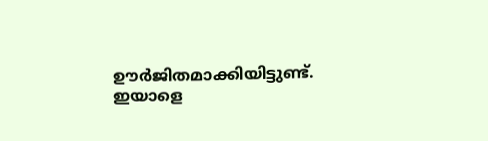ഊർജിതമാക്കിയിട്ടുണ്ട്. ഇയാളെ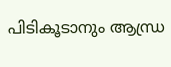പിടികൂടാനും ആന്ധ്ര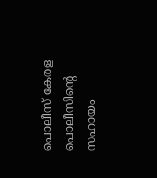പൊലീസ് കേരള പൊലീസിന്റെ സഹായം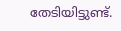തേടിയിട്ടുണ്ട്.